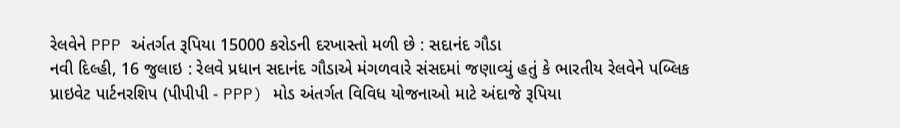રેલવેને PPP અંતર્ગત રૂપિયા 15000 કરોડની દરખાસ્તો મળી છે : સદાનંદ ગૌડા
નવી દિલ્હી, 16 જુલાઇ : રેલવે પ્રધાન સદાનંદ ગૌડાએ મંગળવારે સંસદમાં જણાવ્યું હતું કે ભારતીય રેલવેને પબ્લિક પ્રાઇવેટ પાર્ટનરશિપ (પીપીપી - PPP) મોડ અંતર્ગત વિવિધ યોજનાઓ માટે અંદાજે રૂપિયા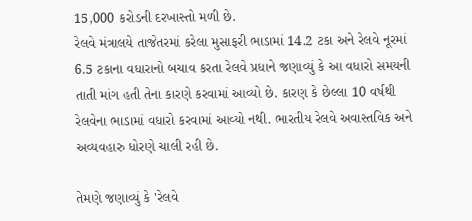15,000 કરોડની દરખાસ્તો મળી છે.
રેલવે મંત્રાલયે તાજેતરમાં કરેલા મુસાફરી ભાડામાં 14.2 ટકા અને રેલવે નૂરમાં 6.5 ટકાના વધારાનો બચાવ કરતા રેલવે પ્રધાને જણાવ્યું કે આ વધારો સમયની તાતી માંગ હતી તેના કારણે કરવામાં આવ્યો છે. કારણ કે છેલ્લા 10 વર્ષથી રેલવેના ભાડામાં વધારો કરવામાં આવ્યો નથી. ભારતીય રેલવે અવાસ્તવિક અને અવ્યવહારુ ધોરણે ચાલી રહી છે.

તેમણે જણાવ્યું કે 'રેલવે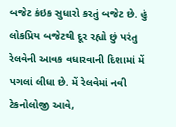બજેટ કંઇક સુધારો કરતું બજેટ છે. હું લોકપ્રિય બજેટથી દૂર રહ્યો છું પરંતુ રેલવેની આવક વધારવાની દિશામાં મેં પગલાં લીધા છે. મેં રેલવેમાં નવી ટેકનોલોજી આવે,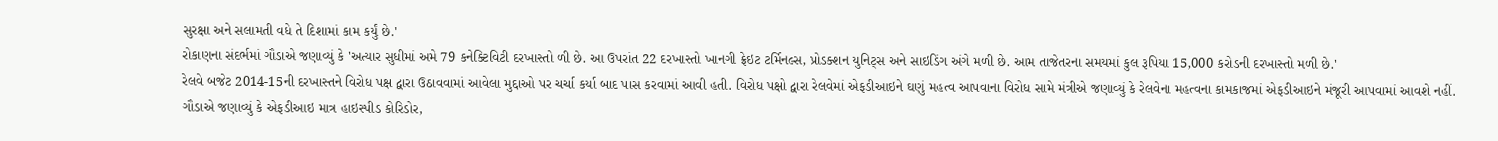સુરક્ષા અને સલામતી વધે તે દિશામાં કામ કર્યું છે.'
રોકાણના સંદર્ભમાં ગૌડાએ જણાવ્યું કે 'અત્યાર સુધીમાં અમે 79 કનેક્ટિવિટી દરખાસ્તો ળી છે. આ ઉપરાંત 22 દરખાસ્તો ખાનગી ફ્રેઇટ ટર્મિનલ્સ, પ્રોડક્શન યુનિટ્સ અને સાઇડિંગ અંગે મળી છે. આમ તાજેતરના સમયમાં કુલ રૂપિયા 15,000 કરોડની દરખાસ્તો મળી છે.'
રેલવે બજેટ 2014-15ની દરખાસ્તને વિરોધ પક્ષ દ્વારા ઉઠાવવામાં આવેલા મુદ્દાઓ પર ચર્ચા કર્યા બાદ પાસ કરવામાં આવી હતી. વિરોધ પક્ષો દ્વારા રેલવેમાં એફડીઆઇને ઘણું મહત્વ આપવાના વિરોધ સામે મંત્રીએ જણાવ્યું કે રેલવેના મહત્વના કામકાજમાં એફડીઆઇને મંજૂરી આપવામાં આવશે નહીં.
ગૌડાએ જણાવ્યું કે એફડીઆઇ માત્ર હાઇસ્પીડ કોરિડોર,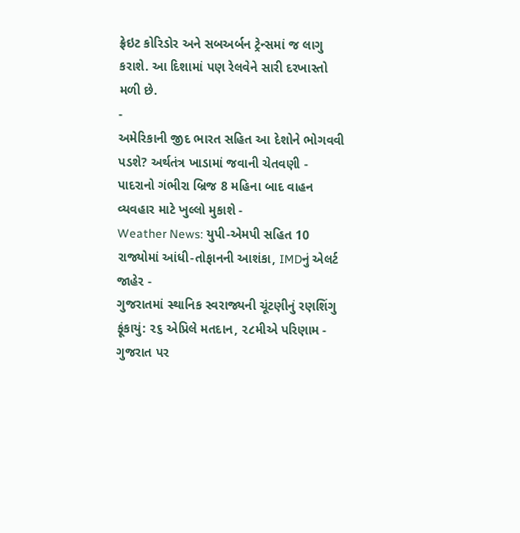ફ્રેઇટ કોરિડોર અને સબઅર્બન ટ્રેન્સમાં જ લાગુ કરાશે. આ દિશામાં પણ રેલવેને સારી દરખાસ્તો મળી છે.
-
અમેરિકાની જીદ ભારત સહિત આ દેશોને ભોગવવી પડશે? અર્થતંત્ર ખાડામાં જવાની ચેતવણી -
પાદરાનો ગંભીરા બ્રિજ 8 મહિના બાદ વાહન વ્યવહાર માટે ખુલ્લો મુકાશે -
Weather News: યુપી-એમપી સહિત 10 રાજ્યોમાં આંધી-તોફાનની આશંકા, IMDનું એલર્ટ જાહેર -
ગુજરાતમાં સ્થાનિક સ્વરાજ્યની ચૂંટણીનું રણશિંગુ ફૂંકાયું: ૨૬ એપ્રિલે મતદાન, ૨૮મીએ પરિણામ -
ગુજરાત પર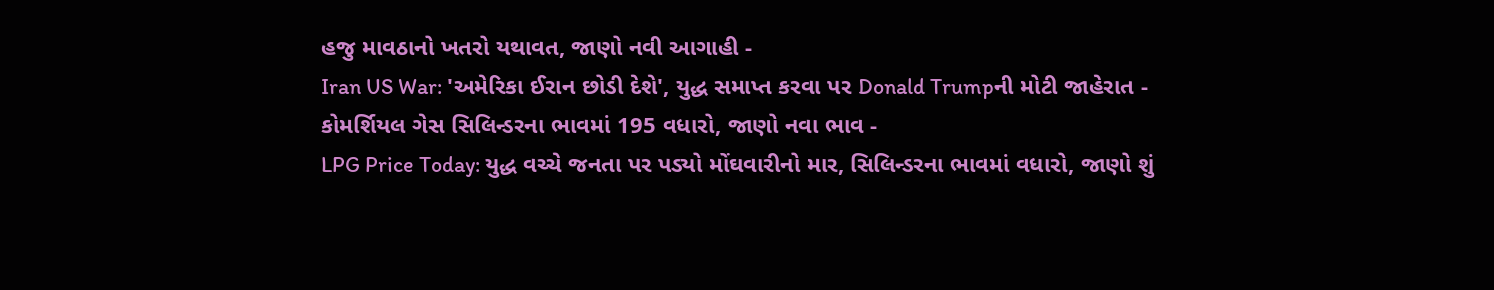હજુ માવઠાનો ખતરો યથાવત, જાણો નવી આગાહી -
Iran US War: 'અમેરિકા ઈરાન છોડી દેશે', યુદ્ધ સમાપ્ત કરવા પર Donald Trumpની મોટી જાહેરાત -
કોમર્શિયલ ગેસ સિલિન્ડરના ભાવમાં 195 વધારો, જાણો નવા ભાવ -
LPG Price Today: યુદ્ધ વચ્ચે જનતા પર પડ્યો મોંઘવારીનો માર, સિલિન્ડરના ભાવમાં વધારો, જાણો શું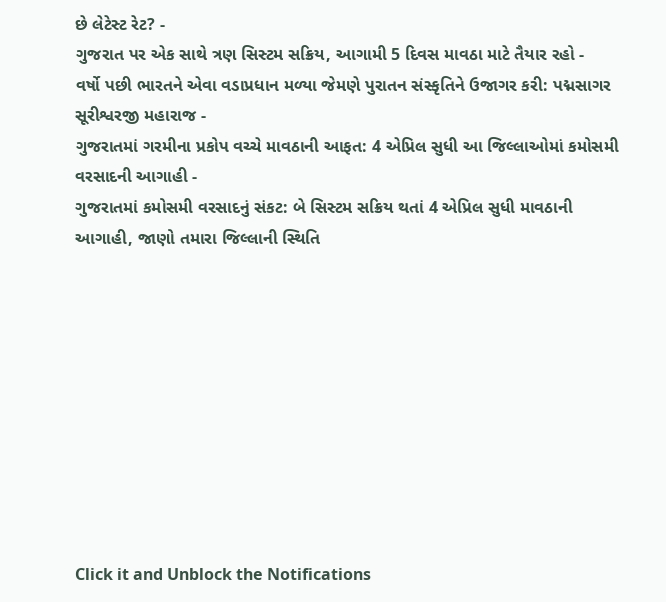છે લેટેસ્ટ રેટ? -
ગુજરાત પર એક સાથે ત્રણ સિસ્ટમ સક્રિય, આગામી 5 દિવસ માવઠા માટે તૈયાર રહો -
વર્ષો પછી ભારતને એવા વડાપ્રધાન મળ્યા જેમણે પુરાતન સંસ્કૃતિને ઉજાગર કરી: પદ્મસાગર સૂરીશ્વરજી મહારાજ -
ગુજરાતમાં ગરમીના પ્રકોપ વચ્ચે માવઠાની આફત: 4 એપ્રિલ સુધી આ જિલ્લાઓમાં કમોસમી વરસાદની આગાહી -
ગુજરાતમાં કમોસમી વરસાદનું સંકટ: બે સિસ્ટમ સક્રિય થતાં 4 એપ્રિલ સુધી માવઠાની આગાહી, જાણો તમારા જિલ્લાની સ્થિતિ










Click it and Unblock the Notifications